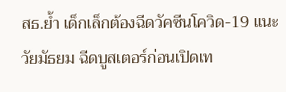สธ.ย้ำ เด็กเล็กต้องฉีดวัคซีนโควิด-19 แนะวัยมัธยม ฉีดบูสเตอร์ก่อนเปิดเท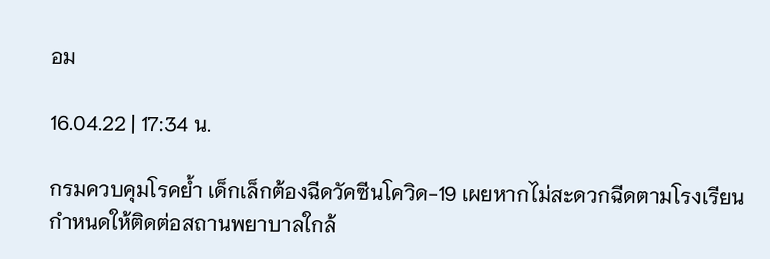อม

16.04.22 | 17:34 น.

กรมควบคุมโรคย้ำ เด็กเล็กต้องฉีดวัคซีนโควิด-19 เผยหากไม่สะดวกฉีดตามโรงเรียนกำหนดให้ติดต่อสถานพยาบาลใกล้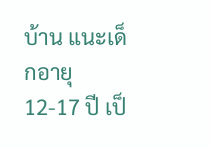บ้าน แนะเด็กอายุ 12-17 ปี เป็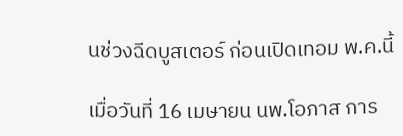นช่วงฉีดบูสเตอร์ ก่อนเปิดเทอม พ.ค.นี้

เมื่อวันที่ 16 เมษายน นพ.โอภาส การ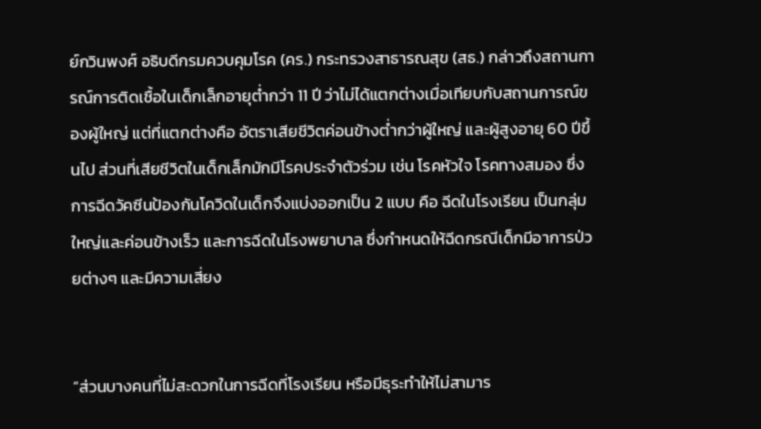ย์กวินพงศ์ อธิบดีกรมควบคุมโรค (คร.) กระทรวงสาธารณสุข (สธ.) กล่าวถึงสถานการณ์การติดเชื้อในเด็กเล็กอายุต่ำกว่า 11 ปี ว่าไม่ได้แตกต่างเมื่อเทียบกับสถานการณ์ของผู้ใหญ่ แต่ที่แตกต่างคือ อัตราเสียชีวิตค่อนข้างต่ำกว่าผู้ใหญ่ และผู้สูงอายุ 60 ปีขึ้นไป ส่วนที่เสียชีวิตในเด็กเล็กมักมีโรคประจำตัวร่วม เช่น โรคหัวใจ โรคทางสมอง ซึ่งการฉีดวัคซีนป้องกันโควิดในเด็กจึงแบ่งออกเป็น 2 แบบ คือ ฉีดในโรงเรียน เป็นกลุ่มใหญ่และค่อนข้างเร็ว และการฉีดในโรงพยาบาล ซึ่งกำหนดให้ฉีดกรณีเด็กมีอาการป่วยต่างๆ และมีความเสี่ยง


“ส่วนบางคนที่ไม่สะดวกในการฉีดที่โรงเรียน หรือมีธุระทำให้ไม่สามาร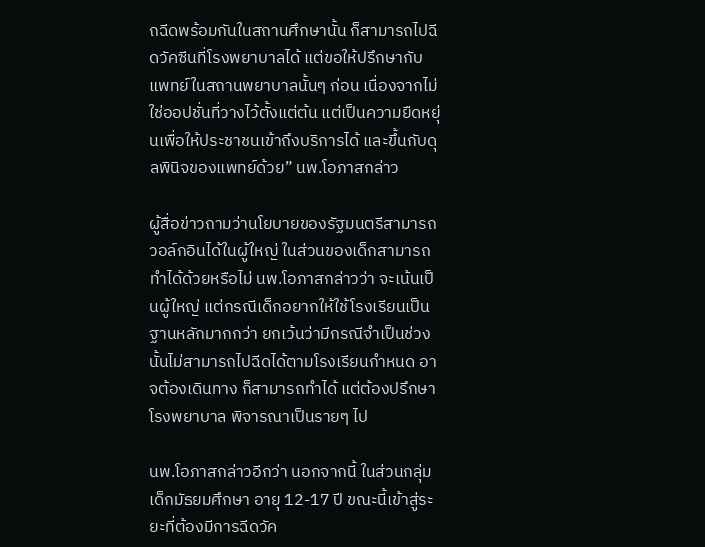ถฉีดพร้อมกันในสถานศึกษานั้น ก็สามารถไปฉีดวัคซีนที่โรงพยาบาลได้ แต่ขอให้ปรึกษากับแพทย์ในสถานพยาบาลนั้นๆ ก่อน เนื่องจากไม่ใช่ออปชั่นที่วางไว้ตั้งแต่ต้น แต่เป็นความยืดหยุ่นเพื่อให้ประชาชนเข้าถึงบริการได้ และขึ้นกับดุลพินิจของแพทย์ด้วย” นพ.โอภาสกล่าว

ผู้สื่อข่าวถามว่านโยบายของรัฐมนตรีสามารถวอล์กอินได้ในผู้ใหญ่ ในส่วนของเด็กสามารถทำได้ด้วยหรือไม่ นพ.โอภาสกล่าวว่า จะเน้นเป็นผู้ใหญ่ แต่กรณีเด็กอยากให้ใช้โรงเรียนเป็นฐานหลักมากกว่า ยกเว้นว่ามีกรณีจำเป็นช่วงนั้นไม่สามารถไปฉีดได้ตามโรงเรียนกำหนด อาจต้องเดินทาง ก็สามารถทำได้ แต่ต้องปรึกษาโรงพยาบาล พิจารณาเป็นรายๆ ไป

นพ.โอภาสกล่าวอีกว่า นอกจากนี้ ในส่วนกลุ่มเด็กมัธยมศึกษา อายุ 12-17 ปี ขณะนี้เข้าสู่ระยะที่ต้องมีการฉีดวัค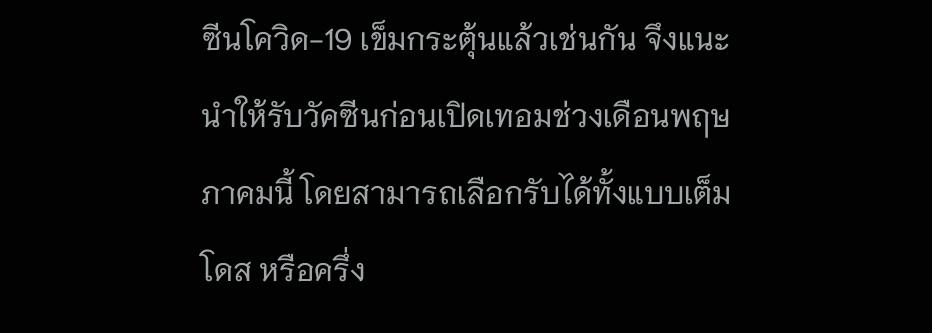ซีนโควิด-19 เข็มกระตุ้นแล้วเช่นกัน จึงแนะนำให้รับวัคซีนก่อนเปิดเทอมช่วงเดือนพฤษภาคมนี้ โดยสามารถเลือกรับได้ทั้งแบบเต็มโดส หรือครึ่ง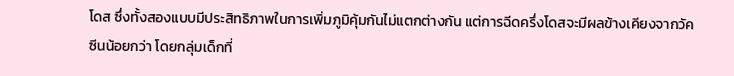โดส ซึ่งทั้งสองแบบมีประสิทธิภาพในการเพิ่มภูมิคุ้มกันไม่แตกต่างกัน แต่การฉีดครึ่งโดสจะมีผลข้างเคียงจากวัคซีนน้อยกว่า โดยกลุ่มเด็กที่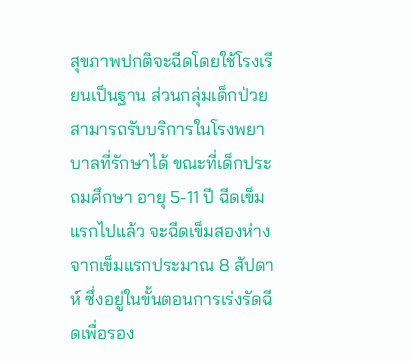สุขภาพปกติจะฉีดโดยใช้โรงเรียนเป็นฐาน ส่วนกลุ่มเด็กป่วยสามารถรับบริการในโรงพยาบาลที่รักษาได้ ขณะที่เด็กประถมศึกษา อายุ 5-11 ปี ฉีดเข็มแรกไปแล้ว จะฉีดเข็มสองห่างจากเข็มแรกประมาณ 8 สัปดาห์ ซึ่งอยู่ในขั้นตอนการเร่งรัดฉีดเพื่อรอง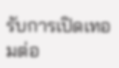รับการเปิดเทอมต่อ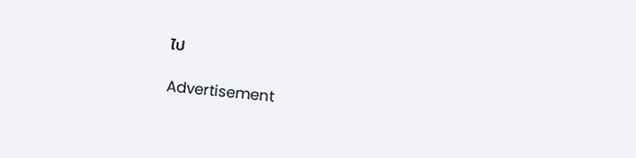ไป

Advertisement